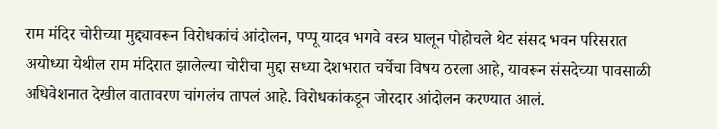राम मंदिर चोरीच्या मुद्द्यावरून विरोधकांचं आंदोलन, पप्पू यादव भगवे वस्त्र घालून पोहोचले थेट संसद भवन परिसरात
अयोध्या येथील राम मंदिरात झालेल्या चोरीचा मुद्दा सध्या देशभरात चर्चेचा विषय ठरला आहे, यावरून संसदेच्या पावसाळी अधिवेशनात देखील वातावरण चांगलंच तापलं आहे. विरोधकांकडून जोरदार आंदोलन करण्यात आलं.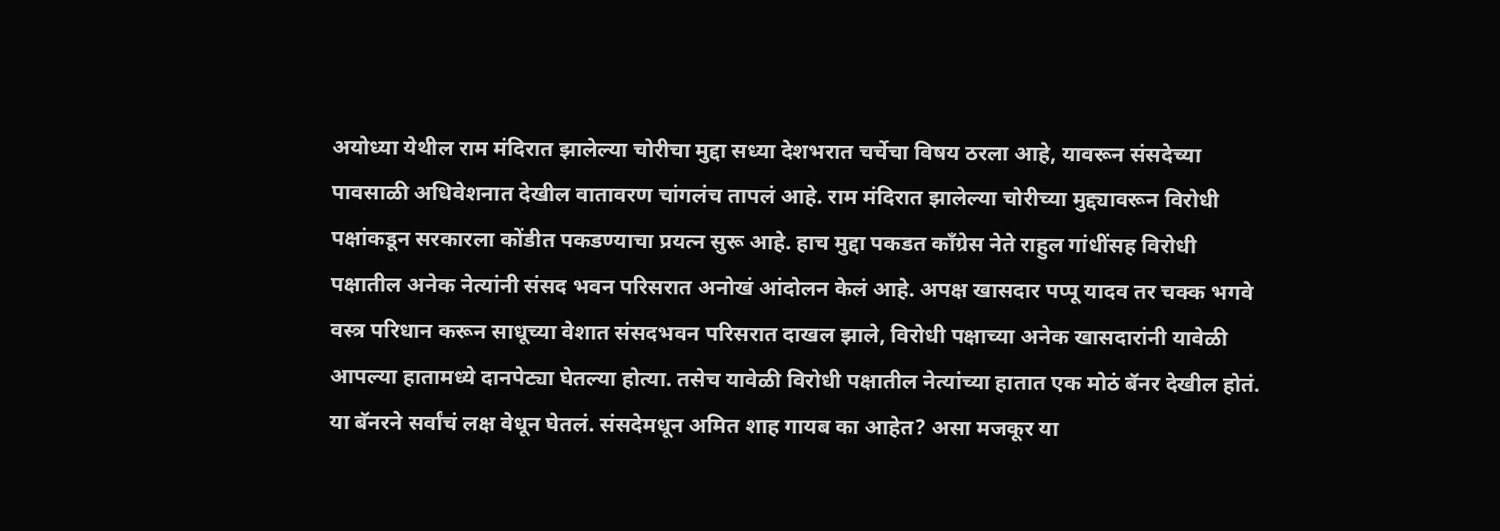अयोध्या येथील राम मंदिरात झालेल्या चोरीचा मुद्दा सध्या देशभरात चर्चेचा विषय ठरला आहे, यावरून संसदेच्या पावसाळी अधिवेशनात देखील वातावरण चांगलंच तापलं आहे. राम मंदिरात झालेल्या चोरीच्या मुद्द्यावरून विरोधी पक्षांकडून सरकारला कोंडीत पकडण्याचा प्रयत्न सुरू आहे. हाच मुद्दा पकडत काँग्रेस नेते राहुल गांधींसह विरोधी पक्षातील अनेक नेत्यांनी संसद भवन परिसरात अनोखं आंदोलन केलं आहे. अपक्ष खासदार पप्पू यादव तर चक्क भगवे वस्त्र परिधान करून साधूच्या वेशात संसदभवन परिसरात दाखल झाले, विरोधी पक्षाच्या अनेक खासदारांनी यावेळी आपल्या हातामध्ये दानपेट्या घेतल्या होत्या. तसेच यावेळी विरोधी पक्षातील नेत्यांच्या हातात एक मोठं बॅनर देखील होतं. या बॅनरने सर्वांचं लक्ष वेधून घेतलं. संसदेमधून अमित शाह गायब का आहेत? असा मजकूर या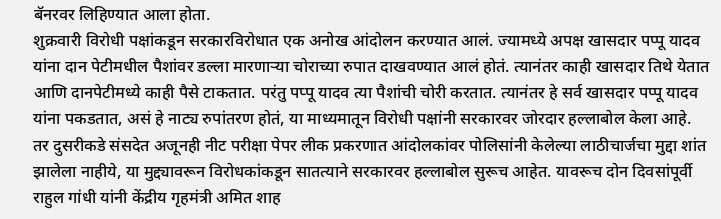बॅनरवर लिहिण्यात आला होता.
शुक्रवारी विरोधी पक्षांकडून सरकारविरोधात एक अनोख आंदोलन करण्यात आलं. ज्यामध्ये अपक्ष खासदार पप्पू यादव यांना दान पेटीमधील पैशांवर डल्ला मारणाऱ्या चोराच्या रुपात दाखवण्यात आलं होतं. त्यानंतर काही खासदार तिथे येतात आणि दानपेटीमध्ये काही पैसे टाकतात. परंतु पप्पू यादव त्या पैशांची चोरी करतात. त्यानंतर हे सर्व खासदार पप्पू यादव यांना पकडतात, असं हे नाट्य रुपांतरण होतं, या माध्यमातून विरोधी पक्षांनी सरकारवर जोरदार हल्लाबोल केला आहे.
तर दुसरीकडे संसदेत अजूनही नीट परीक्षा पेपर लीक प्रकरणात आंदोलकांवर पोलिसांनी केलेल्या लाठीचार्जचा मुद्दा शांत झालेला नाहीये, या मुद्द्यावरून विरोधकांकडून सातत्याने सरकारवर हल्लाबोल सुरूच आहेत. यावरूच दोन दिवसांपूर्वी राहुल गांधी यांनी केंद्रीय गृहमंत्री अमित शाह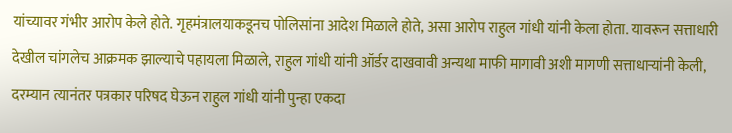यांच्यावर गंभीर आरोप केले होते. गृहमंत्रालयाकडूनच पोलिसांना आदेश मिळाले होते, असा आरोप राहुल गांधी यांनी केला होता. यावरून सत्ताधारी देखील चांगलेच आक्रमक झाल्याचे पहायला मिळाले, राहुल गांधी यांनी ऑर्डर दाखवावी अन्यथा माफी मागावी अशी मागणी सत्ताधाऱ्यांनी केली, दरम्यान त्यानंतर पत्रकार परिषद घेऊन राहुल गांधी यांनी पुन्हा एकदा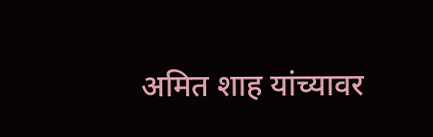अमित शाह यांच्यावर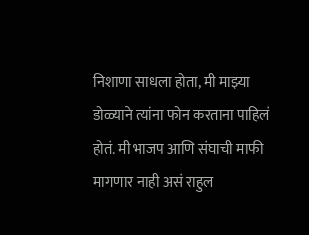निशाणा साधला होता, मी माझ्या डोळ्याने त्यांना फोन करताना पाहिलं होतं. मी भाजप आणि संघाची माफी मागणार नाही असं राहुल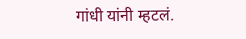गांधी यांनी म्हटलं.